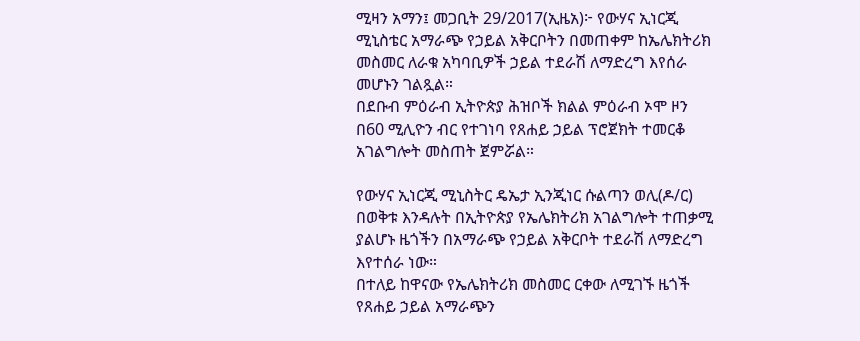ሚዛን አማን፤ መጋቢት 29/2017(ኢዜአ)፦ የውሃና ኢነርጂ ሚኒስቴር አማራጭ የኃይል አቅርቦትን በመጠቀም ከኤሌክትሪክ መስመር ለራቁ አካባቢዎች ኃይል ተደራሽ ለማድረግ እየሰራ መሆኑን ገልጿል።
በደቡብ ምዕራብ ኢትዮጵያ ሕዝቦች ክልል ምዕራብ ኦሞ ዞን በ60 ሚሊዮን ብር የተገነባ የጸሐይ ኃይል ፕሮጀክት ተመርቆ አገልግሎት መስጠት ጀምሯል።

የውሃና ኢነርጂ ሚኒስትር ዴኤታ ኢንጂነር ሱልጣን ወሊ(ዶ/ር) በወቅቱ እንዳሉት በኢትዮጵያ የኤሌክትሪክ አገልግሎት ተጠቃሚ ያልሆኑ ዜጎችን በአማራጭ የኃይል አቅርቦት ተደራሽ ለማድረግ እየተሰራ ነው።
በተለይ ከዋናው የኤሌክትሪክ መስመር ርቀው ለሚገኙ ዜጎች የጸሐይ ኃይል አማራጭን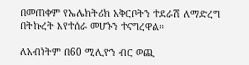በመጠቀም የኤሌክትሪክ አቅርቦትን ተደራሽ ለማድረግ በትኩረት እየተሰራ መሆኑን ተናግረዋል።

ለአብነትም በ60 ሚሊዮን ብር ወጪ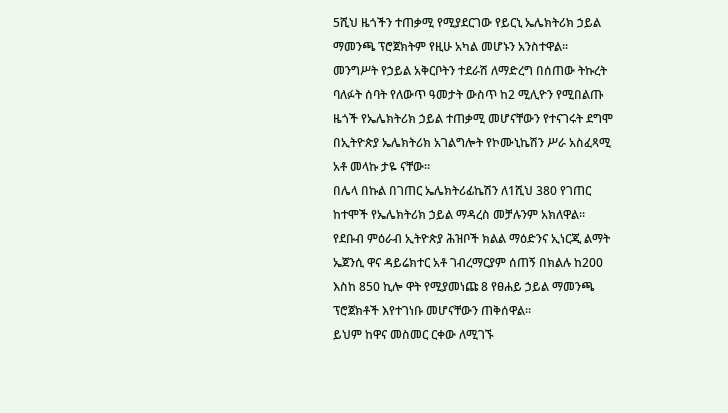5ሺህ ዜጎችን ተጠቃሚ የሚያደርገው የይርኒ ኤሌክትሪክ ኃይል ማመንጫ ፕሮጀክትም የዚሁ አካል መሆኑን አንስተዋል።
መንግሥት የኃይል አቅርቦትን ተደራሽ ለማድረግ በሰጠው ትኩረት ባለፉት ሰባት የለውጥ ዓመታት ውስጥ ከ2 ሚሊዮን የሚበልጡ ዜጎች የኤሌክትሪክ ኃይል ተጠቃሚ መሆናቸውን የተናገሩት ደግሞ በኢትዮጵያ ኤሌክትሪክ አገልግሎት የኮሙኒኬሽን ሥራ አስፈጻሚ አቶ መላኩ ታዬ ናቸው።
በሌላ በኩል በገጠር ኤሌክትሪፊኬሽን ለ1ሺህ 380 የገጠር ከተሞች የኤሌክትሪክ ኃይል ማዳረስ መቻሉንም አክለዋል።
የደቡብ ምዕራብ ኢትዮጵያ ሕዝቦች ክልል ማዕድንና ኢነርጂ ልማት ኤጀንሲ ዋና ዳይሬክተር አቶ ገብረማርያም ሰጠኝ በክልሉ ከ200 እስከ 850 ኪሎ ዋት የሚያመነጩ 8 የፀሐይ ኃይል ማመንጫ ፕሮጀክቶች እየተገነቡ መሆናቸውን ጠቅሰዋል።
ይህም ከዋና መስመር ርቀው ለሚገኙ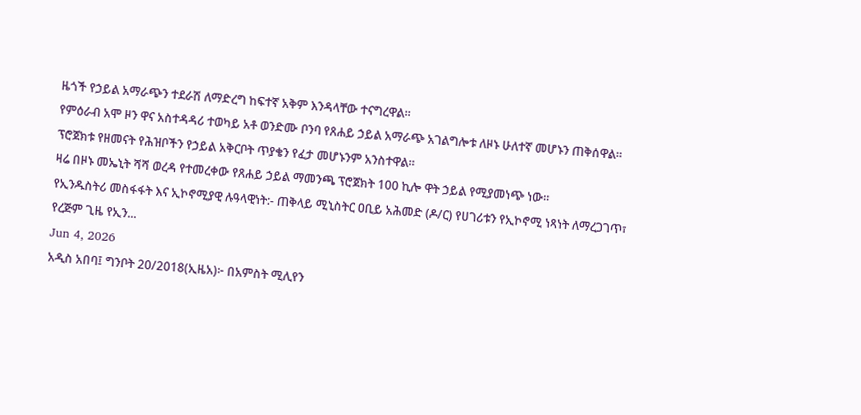ዜጎች የኃይል አማራጭን ተደራሽ ለማድረግ ከፍተኛ አቅም እንዳላቸው ተናግረዋል።
የምዕራብ አሞ ዞን ዋና አስተዳዳሪ ተወካይ አቶ ወንድሙ ቦንባ የጸሐይ ኃይል አማራጭ አገልግሎቱ ለዞኑ ሁለተኛ መሆኑን ጠቅሰዋል።
ፕሮጀክቱ የዘመናት የሕዝቦችን የኃይል አቅርቦት ጥያቄን የፈታ መሆኑንም አንስተዋል።
ዛሬ በዞኑ መኤኒት ሻሻ ወረዳ የተመረቀው የጸሐይ ኃይል ማመንጫ ፕሮጀክት 100 ኪሎ ዋት ኃይል የሚያመነጭ ነው።
የኢንዱስትሪ መስፋፋት እና ኢኮኖሚያዊ ሉዓላዊነት:- ጠቅላይ ሚኒስትር ዐቢይ አሕመድ (ዶ/ር) የሀገሪቱን የኢኮኖሚ ነጻነት ለማረጋገጥ፣ የረጅም ጊዜ የኢን...
Jun 4, 2026
አዲስ አበባ፤ ግንቦት 20/2018(ኢዜአ)፦ በአምስት ሚሊየን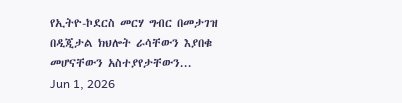የኢትዮ-ኮደርስ መርሃ ግብር በመታገዝ በዲጂታል ክህሎት ራሳቸውን እያበቁ መሆናቸውን አስተያየታቸውን...
Jun 1, 2026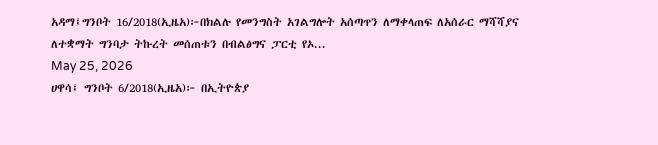አዳማ፤ግንቦት 16/2018(ኢዜአ)፦በክልሉ የመንግስት አገልግሎት አሰጣጥን ለማቀላጠፍ ለአሰራር ማሻሻያና ለተቋማት ግንባታ ትኩረት መሰጠቱን በብልፅግና ፓርቲ የኦ...
May 25, 2026
ሀዋሳ፤ ግንቦት 6/2018(ኢዜአ)፦ በኢትዮጵያ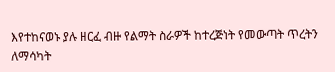እየተከናወኑ ያሉ ዘርፈ ብዙ የልማት ስራዎች ከተረጅነት የመውጣት ጥረትን ለማሳካት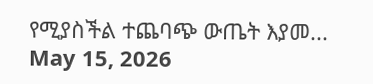የሚያስችል ተጨባጭ ውጤት እያመ...
May 15, 2026